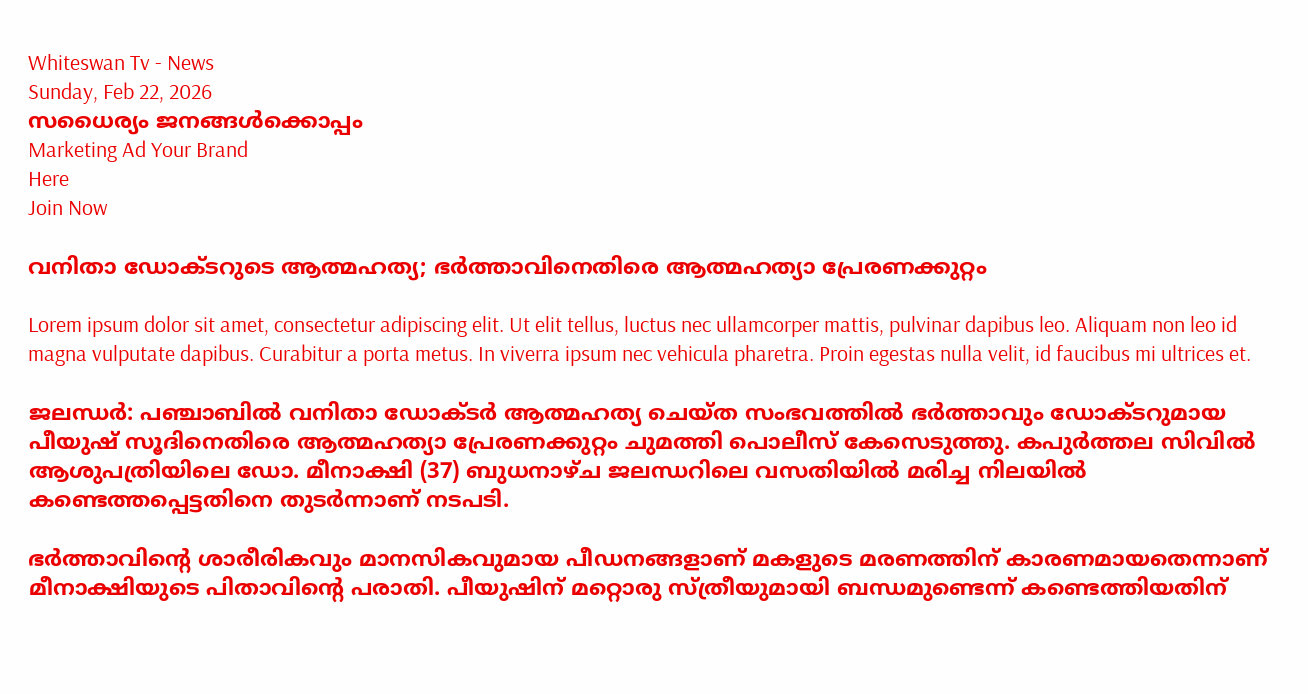Whiteswan Tv - News
Sunday, Feb 22, 2026
സധൈര്യം ജനങ്ങൾക്കൊപ്പം
Marketing Ad Your Brand
Here
Join Now

വനിതാ ഡോക്ടറുടെ ആത്മഹത്യ; ഭർത്താവിനെതിരെ ആത്മഹത്യാ പ്രേരണക്കുറ്റം

Lorem ipsum dolor sit amet, consectetur adipiscing elit. Ut elit tellus, luctus nec ullamcorper mattis, pulvinar dapibus leo. Aliquam non leo id magna vulputate dapibus. Curabitur a porta metus. In viverra ipsum nec vehicula pharetra. Proin egestas nulla velit, id faucibus mi ultrices et.

ജലന്ധർ: പഞ്ചാബിൽ വനിതാ ഡോക്ടർ ആത്മഹത്യ ചെയ്ത സംഭവത്തിൽ ഭർത്താവും ഡോക്ടറുമായ പീയുഷ് സൂദിനെതിരെ ആത്മഹത്യാ പ്രേരണക്കുറ്റം ചുമത്തി പൊലീസ് കേസെടുത്തു. കപുർത്തല സിവിൽ ആശുപത്രിയിലെ ഡോ. മീനാക്ഷി (37) ബുധനാഴ്ച ജലന്ധറിലെ വസതിയിൽ മരിച്ച നിലയിൽ കണ്ടെത്തപ്പെട്ടതിനെ തുടർന്നാണ് നടപടി.

ഭർത്താവിന്റെ ശാരീരികവും മാനസികവുമായ പീഡനങ്ങളാണ് മകളുടെ മരണത്തിന് കാരണമായതെന്നാണ് മീനാക്ഷിയുടെ പിതാവിന്റെ പരാതി. പീയുഷിന് മറ്റൊരു സ്ത്രീയുമായി ബന്ധമുണ്ടെന്ന് കണ്ടെത്തിയതിന്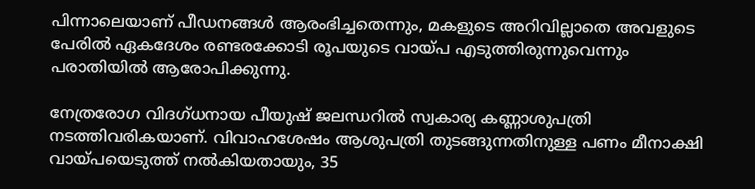പിന്നാലെയാണ് പീഡനങ്ങൾ ആരംഭിച്ചതെന്നും, മകളുടെ അറിവില്ലാതെ അവളുടെ പേരിൽ ഏകദേശം രണ്ടരക്കോടി രൂപയുടെ വായ്പ എടുത്തിരുന്നുവെന്നും പരാതിയിൽ ആരോപിക്കുന്നു.

നേത്രരോഗ വിദഗ്ധനായ പീയുഷ് ജലന്ധറിൽ സ്വകാര്യ കണ്ണാശുപത്രി നടത്തിവരികയാണ്. വിവാഹശേഷം ആശുപത്രി തുടങ്ങുന്നതിനുള്ള പണം മീനാക്ഷി വായ്പയെടുത്ത് നൽകിയതായും, 35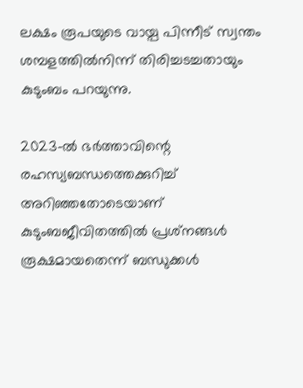ലക്ഷം രൂപയുടെ വായ്പ പിന്നീട് സ്വന്തം ശമ്പളത്തിൽനിന്ന് തിരിച്ചടച്ചതായും കുടുംബം പറയുന്നു.

2023-ൽ ഭർത്താവിന്റെ രഹസ്യബന്ധത്തെക്കുറിച്ച് അറിഞ്ഞതോടെയാണ് കുടുംബജീവിതത്തിൽ പ്രശ്‌നങ്ങൾ രൂക്ഷമായതെന്ന് ബന്ധുക്കൾ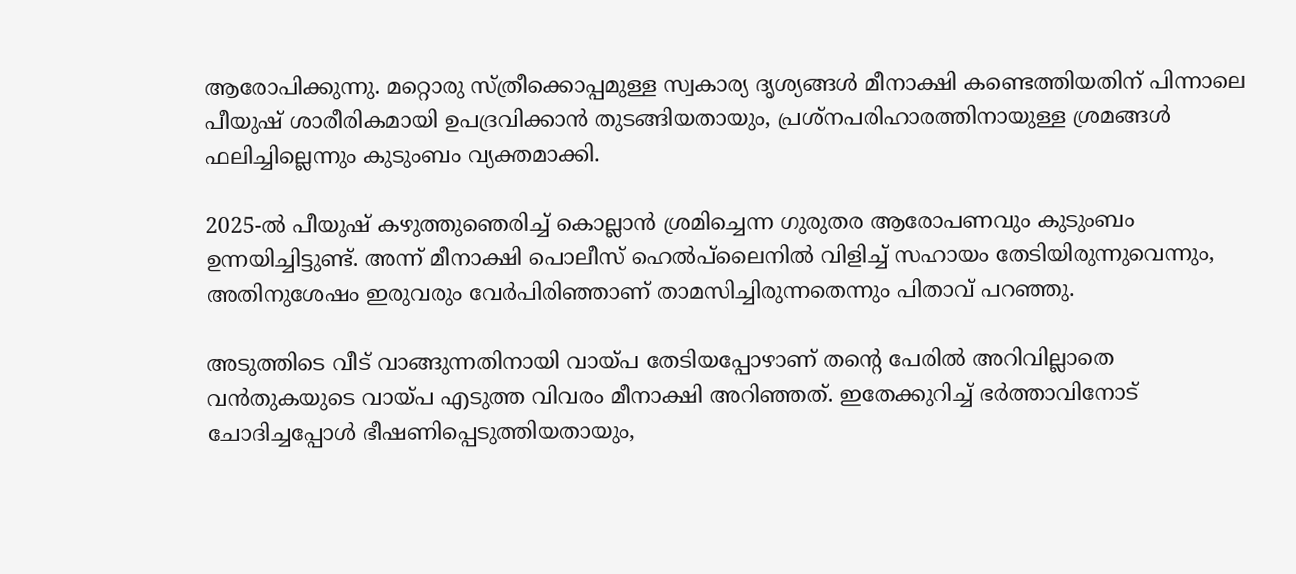ആരോപിക്കുന്നു. മറ്റൊരു സ്ത്രീക്കൊപ്പമുള്ള സ്വകാര്യ ദൃശ്യങ്ങൾ മീനാക്ഷി കണ്ടെത്തിയതിന് പിന്നാലെ പീയുഷ് ശാരീരികമായി ഉപദ്രവിക്കാൻ തുടങ്ങിയതായും, പ്രശ്‌നപരിഹാരത്തിനായുള്ള ശ്രമങ്ങൾ ഫലിച്ചില്ലെന്നും കുടുംബം വ്യക്തമാക്കി.

2025-ൽ പീയുഷ് കഴുത്തുഞെരിച്ച് കൊല്ലാൻ ശ്രമിച്ചെന്ന ഗുരുതര ആരോപണവും കുടുംബം ഉന്നയിച്ചിട്ടുണ്ട്. അന്ന് മീനാക്ഷി പൊലീസ് ഹെൽപ്‌ലൈനിൽ വിളിച്ച് സഹായം തേടിയിരുന്നുവെന്നും, അതിനുശേഷം ഇരുവരും വേർപിരിഞ്ഞാണ് താമസിച്ചിരുന്നതെന്നും പിതാവ് പറഞ്ഞു.

അടുത്തിടെ വീട് വാങ്ങുന്നതിനായി വായ്പ തേടിയപ്പോഴാണ് തന്റെ പേരിൽ അറിവില്ലാതെ വൻതുകയുടെ വായ്പ എടുത്ത വിവരം മീനാക്ഷി അറിഞ്ഞത്. ഇതേക്കുറിച്ച് ഭർത്താവിനോട് ചോദിച്ചപ്പോൾ ഭീഷണിപ്പെടുത്തിയതായും,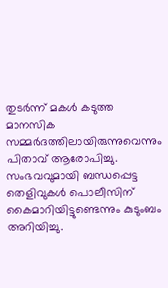തുടർന്ന് മകൾ കടുത്ത മാനസിക സമ്മർദത്തിലായിരുന്നുവെന്നും പിതാവ് ആരോപിച്ചു. സംഭവവുമായി ബന്ധപ്പെട്ട തെളിവുകൾ പൊലീസിന് കൈമാറിയിട്ടുണ്ടെന്നും കുടുംബം അറിയിച്ചു.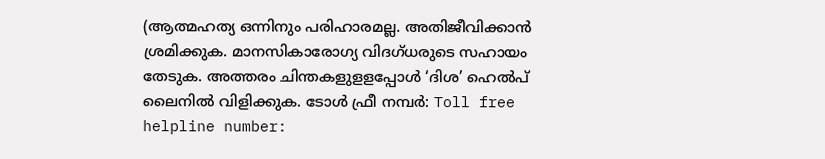(ആത്മഹത്യ ഒന്നിനും പരിഹാരമല്ല. അതിജീവിക്കാൻ ശ്രമിക്കുക. മാനസികാരോഗ്യ വിദഗ്ധരുടെ സഹായം തേടുക. അത്തരം ചിന്തകളുളളപ്പോള്‍ ‘ദിശ’ ഹെല്‍പ് ലൈനില്‍ വിളിക്കുക. ടോള്‍ ഫ്രീ നമ്പര്‍: Toll free helpline number: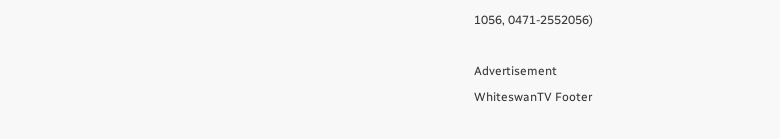1056, 0471-2552056)

Advertisement
WhiteswanTV Footer